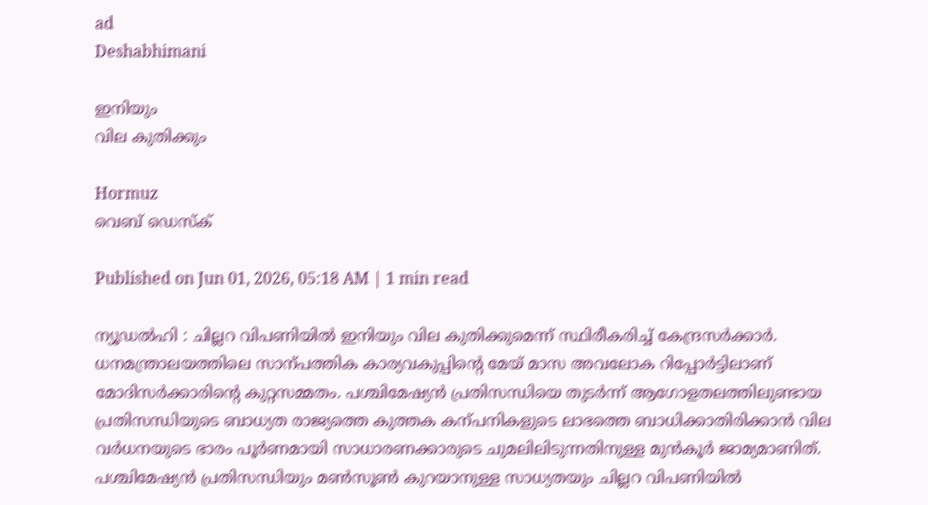ad
Deshabhimani

ഇനിയും
വില കുതിക്കും

Hormuz
വെബ് ഡെസ്ക്

Published on Jun 01, 2026, 05:18 AM | 1 min read

ന്യൂഡൽഹി : ചില്ലറ വിപണിയില്‍ ഇനിയും വില കുതിക്കുമെന്ന് സ്ഥിരീകരിച്ച് കേന്ദ്രസര്‍ക്കാര്‍. ധനമന്ത്രാലയത്തിലെ സാന്പത്തിക കാര്യവകുപ്പിന്റെ മേയ്‌ മാസ അവലോക റിപ്പോർട്ടിലാണ്‌ മോദിസര്‍ക്കാരിന്റെ കുറ്റസമ്മതം. പശ്ചിമേഷ്യൻ പ്രതിസന്ധിയെ തുടര്‍ന്ന് ആഗോളതലത്തിലുണ്ടായ പ്രതിസന്ധിയുടെ ബാധ്യത രാജ്യത്തെ കുത്തക കന്പനികളുടെ ലാഭത്തെ ബാധിക്കാതിരിക്കാൻ വില വർധനയുടെ ഭാരം പൂര്‍ണമായി സാധാരണക്കാരുടെ ചുമലിലിടുന്നതിനുള്ള മുൻകൂർ ജാമ്യമാണിത്‌. പശ്ചിമേഷ്യൻ പ്രതിസന്ധിയും മണ്‍സൂണ്‍ കുറയാനുള്ള സാധ്യതയും ചില്ലറ വിപണിയിൽ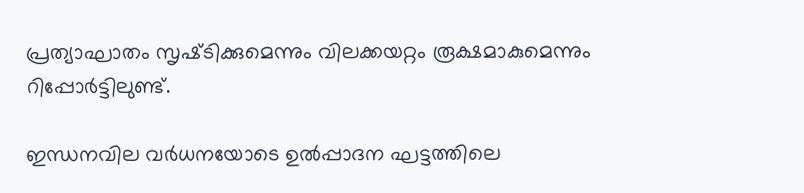പ്രത്യാഘാതം സൃഷ്‌ടിക്കുമെന്നും വിലക്കയറ്റം രൂക്ഷമാകുമെന്നും റിപ്പോര്‍ട്ടിലുണ്ട്‌.

ഇന്ധനവില വർധനയോടെ ഉൽപ്പാദന ഘട്ടത്തിലെ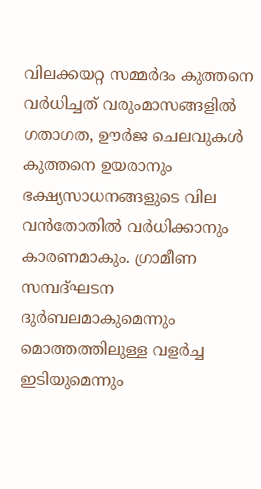വിലക്കയറ്റ സമ്മർദം കുത്തനെ വർധിച്ചത്‌ വരുംമാസങ്ങളിൽ ഗതാഗത, ഊർജ ചെലവുകള്‍ കുത്തനെ ഉയരാനും ഭക്ഷ്യസാധനങ്ങളുടെ വില വൻതോതിൽ വർധിക്കാനും കാരണമാകും. ഗ്രാമീണ സമ്പദ്ഘടന ദുര്‍ബലമാകുമെന്നും മൊത്തത്തിലുള്ള വളര്‍ച്ച ഇടിയുമെന്നും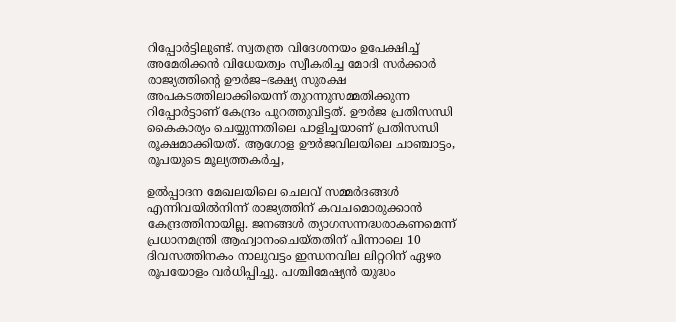റിപ്പോര്‍ട്ടിലുണ്ട്. സ്വതന്ത്ര വിദേശനയം ഉപേക്ഷിച്ച്‌ അമേരിക്കൻ വിധേയത്വം സ്വീകരിച്ച മോദി സർക്കാർ രാജ്യത്തിന്റെ ഉ‍ൗർജ–ഭക്ഷ്യ സുരക്ഷ അപകടത്തിലാക്കിയെന്ന് തുറന്നുസമ്മതിക്കുന്ന റിപ്പോർട്ടാണ്‌ കേന്ദ്രം പുറത്തുവിട്ടത്‌. ഉ‍ൗർജ പ്രതിസന്ധി കൈകാര്യം ചെയ്യുന്നതിലെ പാളിച്ചയാണ് പ്രതിസന്ധി രൂക്ഷമാക്കിയത്. ആഗോള ഊർജവിലയിലെ ചാഞ്ചാട്ടം, രൂപയുടെ മൂല്യത്തകർച്ച,

ഉൽപ്പാദന മേഖലയിലെ ചെലവ് സമ്മർദങ്ങൾ എന്നിവയില്‍നിന്ന്‌ രാജ്യത്തിന് കവചമൊരുക്കാന്‍ കേന്ദ്രത്തിനായില്ല. ജനങ്ങൾ ത്യാഗസന്നദ്ധരാകണമെന്ന് പ്രധാനമന്ത്രി ആഹ്വാനംചെയ്‌തതിന് പിന്നാലെ 10 ദിവസത്തിനകം നാലുവട്ടം ഇന്ധനവില ലിറ്ററിന്‌ ഏഴര രൂപയോളം വർധിപ്പിച്ചു. പശ്ചിമേഷ്യൻ യുദ്ധം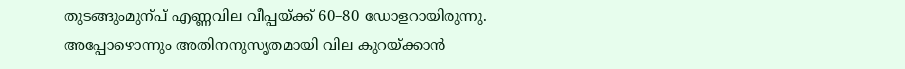തുടങ്ങുംമുന്പ്‌ എണ്ണവില വീപ്പയ്‌ക്ക്‌ 60–80 ഡോളറായിരുന്നു. അപ്പോഴൊന്നും അതിനനുസൃതമായി വില കുറയ്‌ക്കാൻ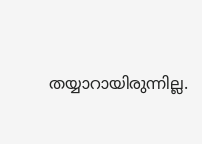തയ്യാറായിരുന്നില്ല.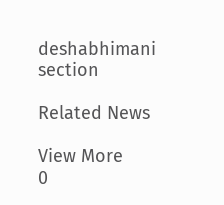deshabhimani section

Related News

View More
0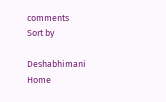comments
Sort by

Deshabhimani
Home